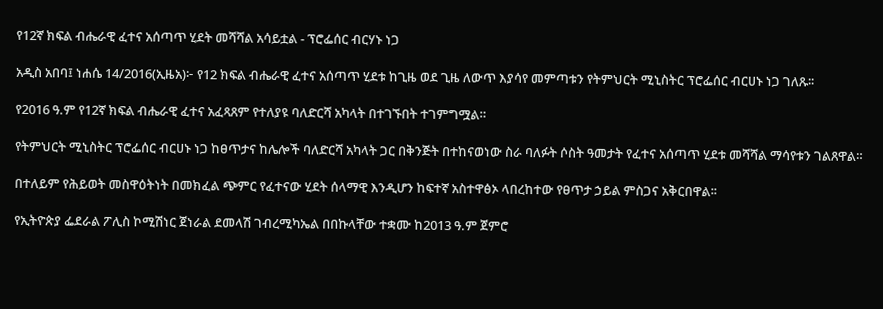የ12ኛ ክፍል ብሔራዊ ፈተና አሰጣጥ ሂደት መሻሻል አሳይቷል - ፕሮፌሰር ብርሃኑ ነጋ

አዲስ አበባ፤ ነሐሴ 14/2016(ኢዜአ)፦ የ12 ክፍል ብሔራዊ ፈተና አሰጣጥ ሂደቱ ከጊዜ ወደ ጊዜ ለውጥ እያሳየ መምጣቱን የትምህርት ሚኒስትር ፕሮፌሰር ብርሀኑ ነጋ ገለጹ፡፡

የ2016 ዓ.ም የ12ኛ ክፍል ብሔራዊ ፈተና አፈጻጸም የተለያዩ ባለድርሻ አካላት በተገኙበት ተገምግሟል።

የትምህርት ሚኒስትር ፕሮፌሰር ብርሀኑ ነጋ ከፀጥታና ከሌሎች ባለድርሻ አካላት ጋር በቅንጅት በተከናወነው ስራ ባለፉት ሶስት ዓመታት የፈተና አሰጣጥ ሂደቱ መሻሻል ማሳየቱን ገልጸዋል።

በተለይም የሕይወት መስዋዕትነት በመክፈል ጭምር የፈተናው ሂደት ሰላማዊ እንዲሆን ከፍተኛ አስተዋፅኦ ላበረከተው የፀጥታ ኃይል ምስጋና አቅርበዋል፡፡

የኢትዮጵያ ፌደራል ፖሊስ ኮሚሽነር ጀነራል ደመላሽ ገብረሚካኤል በበኩላቸው ተቋሙ ከ2013 ዓ.ም ጀምሮ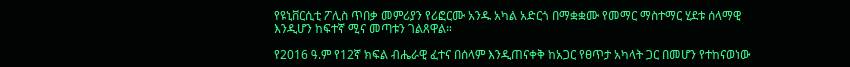የዩኒቨርሲቲ ፖሊስ ጥበቃ መምሪያን የሪፎርሙ አንዱ አካል አድርጎ በማቋቋሙ የመማር ማስተማር ሂደቱ ሰላማዊ እንዲሆን ከፍተኛ ሚና መጣቱን ገልጸዋል።

የ2016 ዓ.ም የ12ኛ ክፍል ብሔራዊ ፈተና በሰላም እንዲጠናቀቅ ከአጋር የፀጥታ አካላት ጋር በመሆን የተከናወነው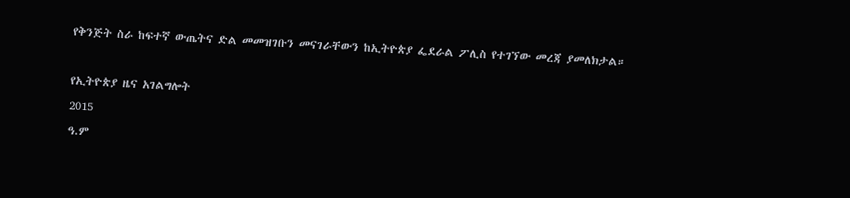የቅንጅት ስራ ከፍተኛ ውጤትና ድል መመዝገቡን መናገራቸውን ከኢትዮጵያ ፌደራል ፖሊስ የተገኘው መረጃ ያመለክታል።

የኢትዮጵያ ዜና አገልግሎት
2015
ዓ.ም